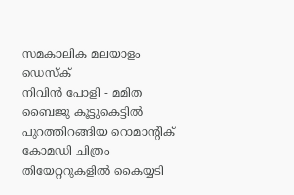സമകാലിക മലയാളം ഡെസ്ക്
നിവിൻ പോളി - മമിത ബൈജു കൂട്ടുകെട്ടിൽ പുറത്തിറങ്ങിയ റൊമാന്റിക് കോമഡി ചിത്രം തിയേറ്ററുകളിൽ കൈയ്യടി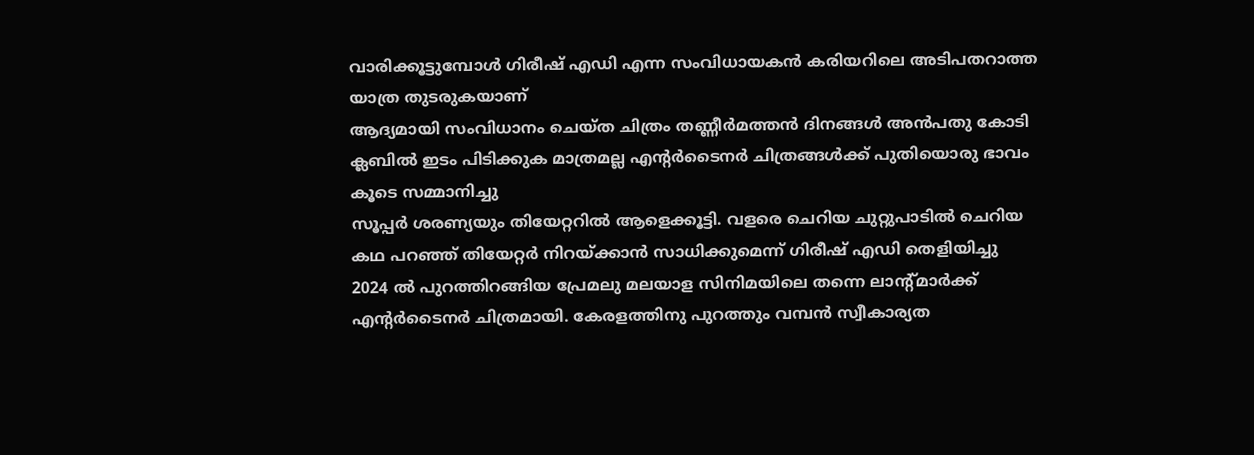വാരിക്കൂട്ടുമ്പോൾ ഗിരീഷ് എഡി എന്ന സംവിധായകൻ കരിയറിലെ അടിപതറാത്ത യാത്ര തുടരുകയാണ്
ആദ്യമായി സംവിധാനം ചെയ്ത ചിത്രം തണ്ണീർമത്തൻ ദിനങ്ങൾ അൻപതു കോടി ക്ലബിൽ ഇടം പിടിക്കുക മാത്രമല്ല എന്റർടൈനർ ചിത്രങ്ങൾക്ക് പുതിയൊരു ഭാവം കൂടെ സമ്മാനിച്ചു
സൂപ്പർ ശരണ്യയും തിയേറ്ററിൽ ആളെക്കൂട്ടി. വളരെ ചെറിയ ചുറ്റുപാടിൽ ചെറിയ കഥ പറഞ്ഞ് തിയേറ്റർ നിറയ്ക്കാൻ സാധിക്കുമെന്ന് ഗിരീഷ് എഡി തെളിയിച്ചു
2024 ൽ പുറത്തിറങ്ങിയ പ്രേമലു മലയാള സിനിമയിലെ തന്നെ ലാന്റ്മാർക്ക് എന്റർടൈനർ ചിത്രമായി. കേരളത്തിനു പുറത്തും വമ്പൻ സ്വീകാര്യത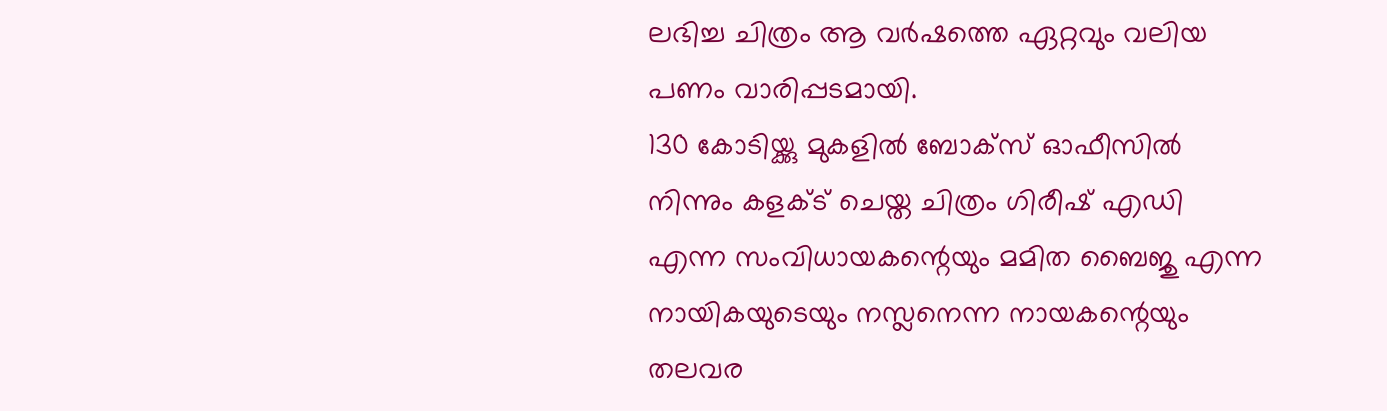ലഭിച്ച ചിത്രം ആ വർഷത്തെ ഏറ്റവും വലിയ പണം വാരിപ്പടമായി.
130 കോടിയ്ക്കു മുകളിൽ ബോക്സ് ഓഫീസിൽ നിന്നും കളക്ട് ചെയ്ത ചിത്രം ഗിരീഷ് എഡി എന്ന സംവിധായകന്റെയും മമിത ബൈജു എന്ന നായികയുടെയും നസ്ലനെന്ന നായകന്റെയും തലവര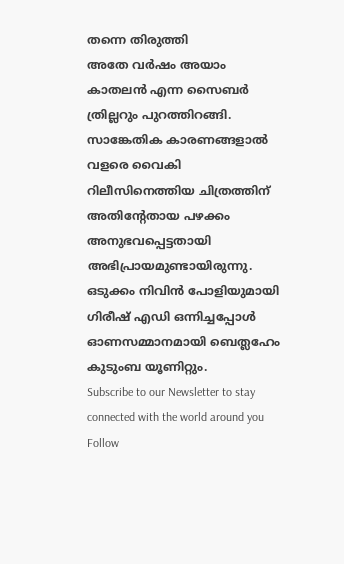തന്നെ തിരുത്തി
അതേ വർഷം അയാം കാതലൻ എന്ന സൈബർ ത്രില്ലറും പുറത്തിറങ്ങി. സാങ്കേതിക കാരണങ്ങളാൽ വളരെ വൈകി റിലീസിനെത്തിയ ചിത്രത്തിന് അതിന്റേതായ പഴക്കം അനുഭവപ്പെട്ടതായി അഭിപ്രായമുണ്ടായിരുന്നു.
ഒടുക്കം നിവിൻ പോളിയുമായി ഗിരീഷ് എഡി ഒന്നിച്ചപ്പോൾ ഓണസമ്മാനമായി ബെത്ലഹേം കുടുംബ യൂണിറ്റും.
Subscribe to our Newsletter to stay connected with the world around you
Follow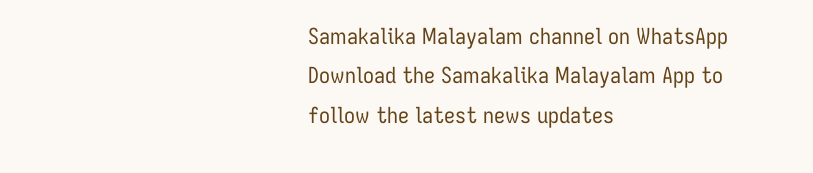Samakalika Malayalam channel on WhatsApp
Download the Samakalika Malayalam App to follow the latest news updates